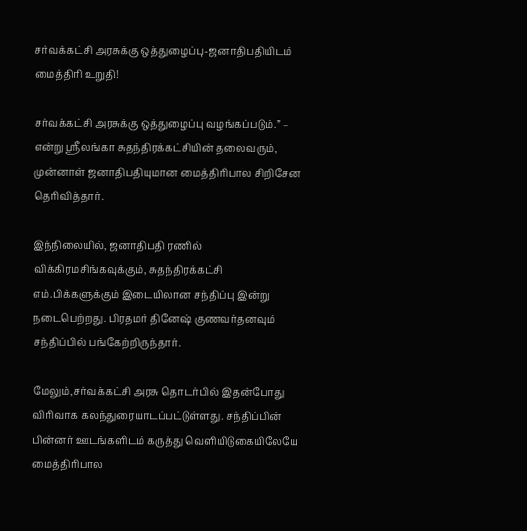சர்வக்கட்சி அரசுக்கு ஒத்துழைப்பு-ஜனாதிபதியிடம் மைத்திரி உறுதி!

சர்வக்கட்சி அரசுக்கு ஒத்துழைப்பு வழங்கப்படும்.” – என்று ஶ்ரீலங்கா சுதந்திரக்கட்சியின் தலைவரும், முன்னாள் ஜனாதிபதியுமான மைத்திரிபால சிறிசேன தெரிவித்தார்.

இந்நிலையில், ஜனாதிபதி ரணில் விக்கிரமசிங்கவுக்கும், சுதந்திரக்கட்சி எம்.பிக்களுக்கும் இடையிலான சந்திப்பு இன்று நடைபெற்றது. பிரதமர் தினேஷ் குணவர்தனவும் சந்திப்பில் பங்கேற்றிருந்தார்.

மேலும்,சர்வக்கட்சி அரசு தொடர்பில் இதன்போது விரிவாக கலந்துரையாடப்பட்டுள்ளது. சந்திப்பின் பின்னர் ஊடங்களிடம் கருத்து வெளியிடுகையிலேயே மைத்திரிபால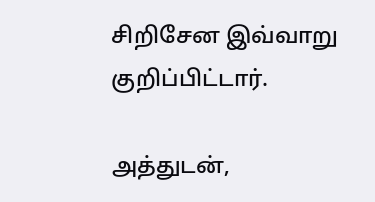சிறிசேன இவ்வாறு குறிப்பிட்டார்.

அத்துடன்,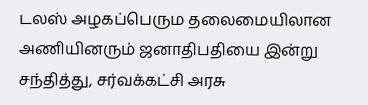டலஸ் அழகப்பெரும தலைமையிலான அணியினரும் ஜனாதிபதியை இன்று சந்தித்து, சர்வக்கட்சி அரசு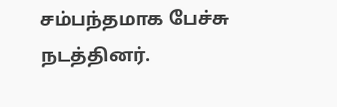சம்பந்தமாக பேச்சு நடத்தினர்.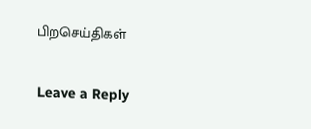பிறசெய்திகள்

Leave a Reply